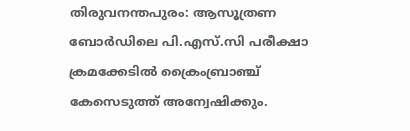തിരുവനന്തപുരം: ആസൂത്രണ ബോർഡിലെ പി.എസ്.സി പരീക്ഷാ ക്രമക്കേടിൽ ക്രൈംബ്രാഞ്ച് കേസെടുത്ത് അന്വേഷിക്കും.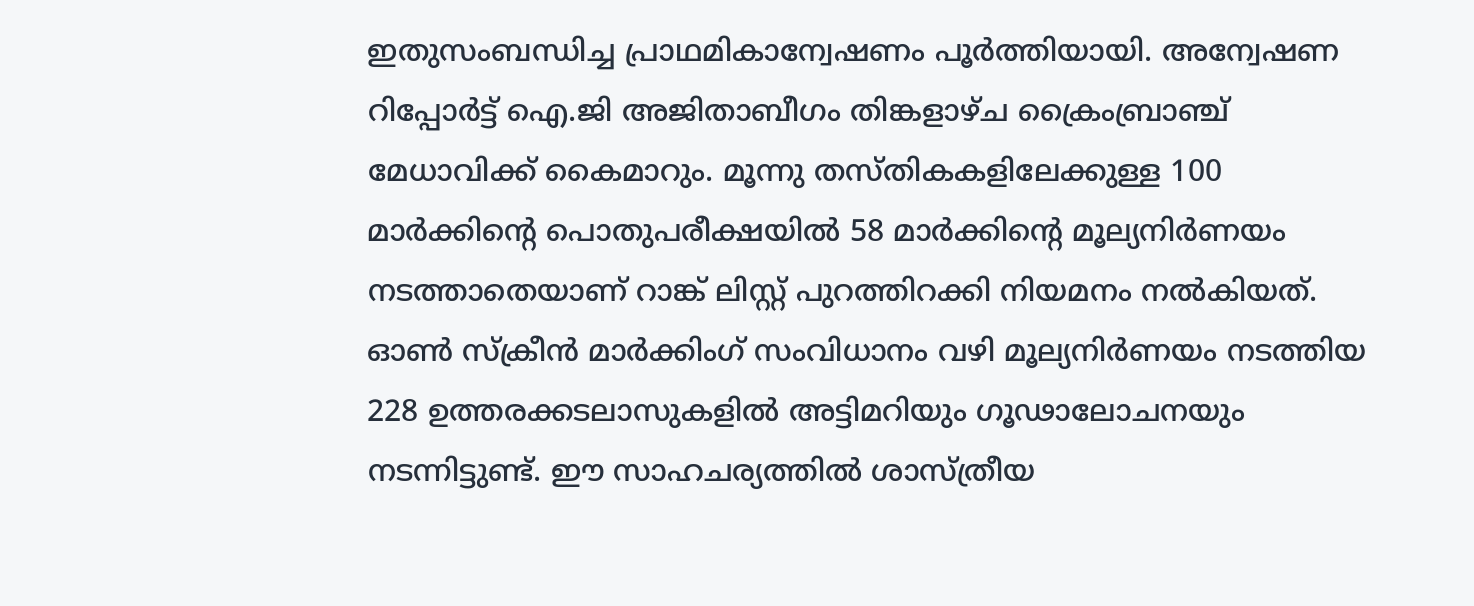ഇതുസംബന്ധിച്ച പ്രാഥമികാന്വേഷണം പൂർത്തിയായി. അന്വേഷണ റിപ്പോർട്ട് ഐ.ജി അജിതാബീഗം തിങ്കളാഴ്ച ക്രൈംബ്രാഞ്ച് മേധാവിക്ക് കൈമാറും. മൂന്നു തസ്തികകളിലേക്കുള്ള 100 മാർക്കിന്റെ പൊതുപരീക്ഷയിൽ 58 മാർക്കിന്റെ മൂല്യനിർണയം നടത്താതെയാണ് റാങ്ക് ലിസ്റ്റ് പുറത്തിറക്കി നിയമനം നൽകിയത്. ഓൺ സ്ക്രീൻ മാർക്കിംഗ് സംവിധാനം വഴി മൂല്യനിർണയം നടത്തിയ 228 ഉത്തരക്കടലാസുകളിൽ അട്ടിമറിയും ഗൂഢാലോചനയും നടന്നിട്ടുണ്ട്. ഈ സാഹചര്യത്തിൽ ശാസ്ത്രീയ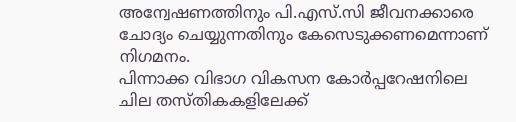അന്വേഷണത്തിനും പി.എസ്.സി ജീവനക്കാരെ ചോദ്യം ചെയ്യുന്നതിനും കേസെടുക്കണമെന്നാണ് നിഗമനം.
പിന്നാക്ക വിഭാഗ വികസന കോർപ്പറേഷനിലെ ചില തസ്തികകളിലേക്ക്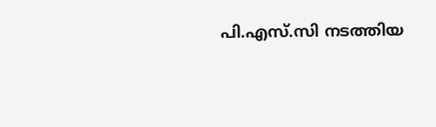പി.എസ്.സി നടത്തിയ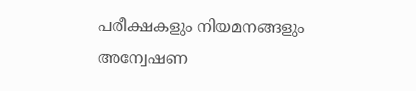പരീക്ഷകളും നിയമനങ്ങളും അന്വേഷണ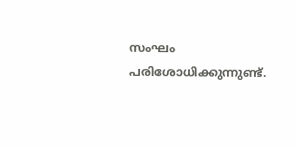സംഘം പരിശോധിക്കുന്നുണ്ട്.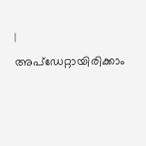|
അപ്ഡേറ്റായിരിക്കാം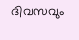ദിവസവും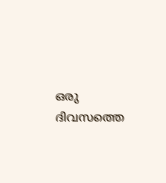ഒരു ദിവസത്തെ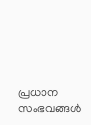പ്രധാന സംഭവങ്ങൾ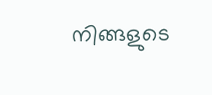നിങ്ങളുടെ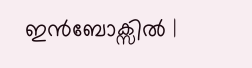ഇൻബോക്സിൽ |